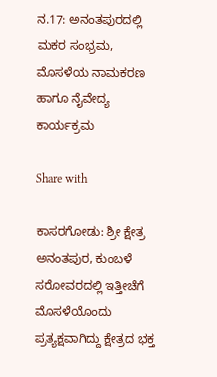ನ.17: ಅನಂತಪುರದಲ್ಲಿ ಮಕರ ಸಂಭ್ರಮ, ಮೊಸಳೆಯ ನಾಮಕರಣ ಹಾಗೂ ನೈವೇದ್ಯ ಕಾರ್ಯಕ್ರಮ

Share with

ಕಾಸರಗೋಡು: ಶ್ರೀ ಕ್ಷೇತ್ರ ಅನಂತಪುರ, ಕುಂಬಳೆ ಸರೋವರದಲ್ಲಿ ಇತ್ತೀಚೆಗೆ ಮೊಸಳೆಯೊಂದು ಪ್ರತ್ಯಕ್ಷವಾಗಿದ್ದು ಕ್ಷೇತ್ರದ ಭಕ್ತ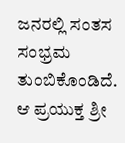ಜನರಲ್ಲಿ ಸಂತಸ ಸಂಭ್ರಮ ತುಂಬಿಕೊಂಡಿದೆ. ಆ ಪ್ರಯುಕ್ತ ಶ್ರೀ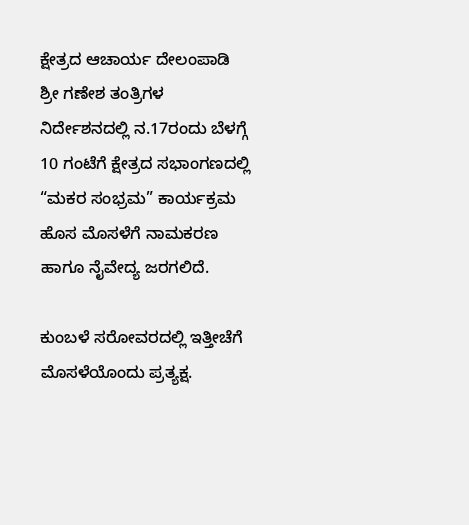ಕ್ಷೇತ್ರದ ಆಚಾರ್ಯ ದೇಲಂಪಾಡಿ ಶ್ರೀ ಗಣೇಶ ತಂತ್ರಿಗಳ ನಿರ್ದೇಶನದಲ್ಲಿ ನ.17ರಂದು ಬೆಳಗ್ಗೆ 10 ಗಂಟೆಗೆ ಕ್ಷೇತ್ರದ ಸಭಾಂಗಣದಲ್ಲಿ “ಮಕರ ಸಂಭ್ರಮ” ಕಾರ್ಯಕ್ರಮ ಹೊಸ ಮೊಸಳೆಗೆ ನಾಮಕರಣ ಹಾಗೂ ನೈವೇದ್ಯ ಜರಗಲಿದೆ.

ಕುಂಬಳೆ ಸರೋವರದಲ್ಲಿ ಇತ್ತೀಚೆಗೆ ಮೊಸಳೆಯೊಂದು ಪ್ರತ್ಯಕ್ಷ.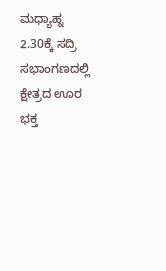ಮಧ್ಯಾಹ್ನ 2.30ಕ್ಕೆ ಸದ್ರಿ ಸಭಾಂಗಣದಲ್ಲಿ ಕ್ಷೇತ್ರದ ಊರ ಭಕ್ತ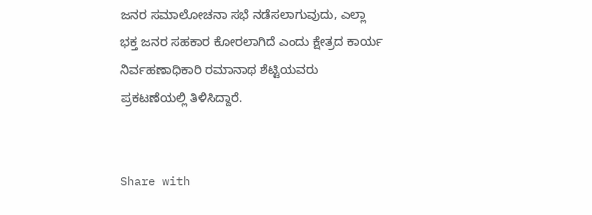ಜನರ ಸಮಾಲೋಚನಾ ಸಭೆ ನಡೆಸಲಾಗುವುದು, ಎಲ್ಲಾ ಭಕ್ತ ಜನರ ಸಹಕಾರ ಕೋರಲಾಗಿದೆ ಎಂದು ಕ್ಷೇತ್ರದ ಕಾರ್ಯ ನಿರ್ವಹಣಾಧಿಕಾರಿ ರಮಾನಾಥ ಶೆಟ್ಟಿಯವರು ಪ್ರಕಟಣೆಯಲ್ಲಿ ತಿಳಿಸಿದ್ದಾರೆ.


Share with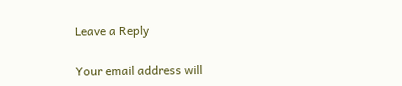Leave a Reply

Your email address will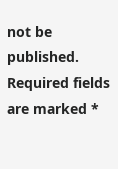not be published. Required fields are marked *